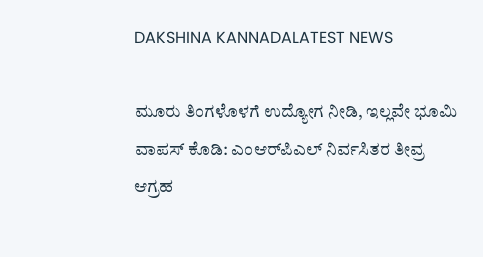DAKSHINA KANNADALATEST NEWS

ಮೂರು ತಿಂಗಳೊಳಗೆ ಉದ್ಯೋಗ ನೀಡಿ, ಇಲ್ಲವೇ ಭೂಮಿ ವಾಪಸ್ ಕೊಡಿ: ಎಂಆರ್‌ಪಿಎಲ್ ನಿರ್ವಸಿತರ ತೀವ್ರ ಆಗ್ರಹ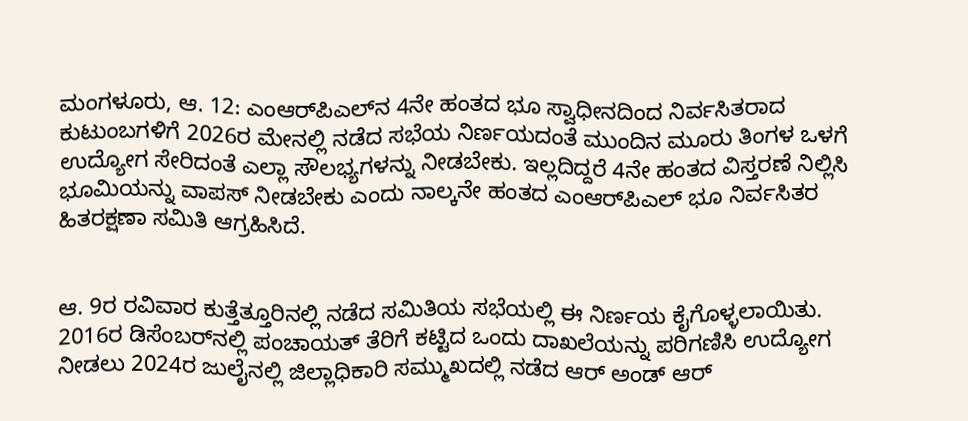ಮಂಗಳೂರು, ಆ. 12: ಎಂಆರ್‌ಪಿಎಲ್‌ನ 4ನೇ ಹಂತದ ಭೂ ಸ್ವಾಧೀನದಿಂದ ನಿರ್ವಸಿತರಾದ ಕುಟುಂಬಗಳಿಗೆ 2026ರ ಮೇನಲ್ಲಿ ನಡೆದ ಸಭೆಯ ನಿರ್ಣಯದಂತೆ ಮುಂದಿನ ಮೂರು ತಿಂಗಳ ಒಳಗೆ ಉದ್ಯೋಗ ಸೇರಿದಂತೆ ಎಲ್ಲಾ ಸೌಲಭ್ಯಗಳನ್ನು ನೀಡಬೇಕು. ಇಲ್ಲದಿದ್ದರೆ 4ನೇ ಹಂತದ ವಿಸ್ತರಣೆ ನಿಲ್ಲಿಸಿ ಭೂಮಿಯನ್ನು ವಾಪಸ್ ನೀಡಬೇಕು ಎಂದು ನಾಲ್ಕನೇ ಹಂತದ ಎಂಆರ್‌ಪಿಎಲ್ ಭೂ ನಿರ್ವಸಿತರ ಹಿತರಕ್ಷಣಾ ಸಮಿತಿ ಆಗ್ರಹಿಸಿದೆ.


ಆ. 9ರ ರವಿವಾರ ಕುತ್ತೆತ್ತೂರಿನಲ್ಲಿ ನಡೆದ ಸಮಿತಿಯ ಸಭೆಯಲ್ಲಿ ಈ ನಿರ್ಣಯ ಕೈಗೊಳ್ಳಲಾಯಿತು. 2016ರ ಡಿಸೆಂಬರ್‌ನಲ್ಲಿ ಪಂಚಾಯತ್ ತೆರಿಗೆ ಕಟ್ಟಿದ ಒಂದು ದಾಖಲೆಯನ್ನು ಪರಿಗಣಿಸಿ ಉದ್ಯೋಗ ನೀಡಲು 2024ರ ಜುಲೈನಲ್ಲಿ ಜಿಲ್ಲಾಧಿಕಾರಿ ಸಮ್ಮುಖದಲ್ಲಿ ನಡೆದ ಆರ್ ಅಂಡ್ ಆರ್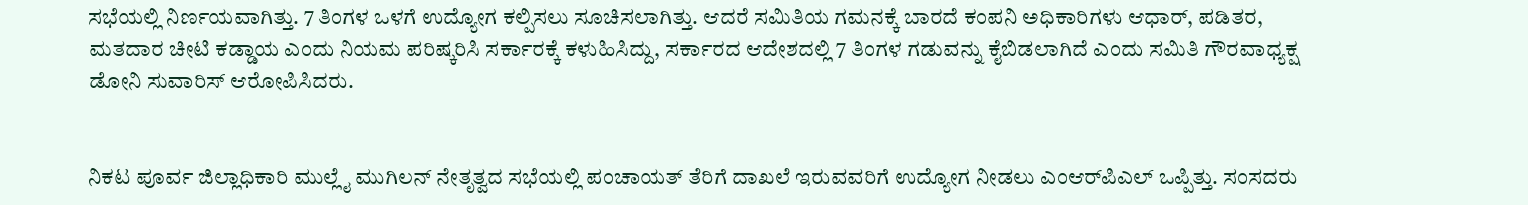ಸಭೆಯಲ್ಲಿ ನಿರ್ಣಯವಾಗಿತ್ತು. 7 ತಿಂಗಳ ಒಳಗೆ ಉದ್ಯೋಗ ಕಲ್ಪಿಸಲು ಸೂಚಿಸಲಾಗಿತ್ತು. ಆದರೆ ಸಮಿತಿಯ ಗಮನಕ್ಕೆ ಬಾರದೆ ಕಂಪನಿ ಅಧಿಕಾರಿಗಳು ಆಧಾರ್, ಪಡಿತರ, ಮತದಾರ ಚೀಟಿ ಕಡ್ಡಾಯ ಎಂದು ನಿಯಮ ಪರಿಷ್ಕರಿಸಿ ಸರ್ಕಾರಕ್ಕೆ ಕಳುಹಿಸಿದ್ದು, ಸರ್ಕಾರದ ಆದೇಶದಲ್ಲಿ 7 ತಿಂಗಳ ಗಡುವನ್ನು ಕೈಬಿಡಲಾಗಿದೆ ಎಂದು ಸಮಿತಿ ಗೌರವಾಧ್ಯಕ್ಷ ಡೋನಿ ಸುವಾರಿಸ್ ಆರೋಪಿಸಿದರು.


ನಿಕಟ ಪೂರ್ವ ಜಿಲ್ಲಾಧಿಕಾರಿ ಮುಲ್ಲೈ ಮುಗಿಲನ್ ನೇತೃತ್ವದ ಸಭೆಯಲ್ಲಿ ಪಂಚಾಯತ್ ತೆರಿಗೆ ದಾಖಲೆ ಇರುವವರಿಗೆ ಉದ್ಯೋಗ ನೀಡಲು ಎಂಆರ್‌ಪಿಎಲ್ ಒಪ್ಪಿತ್ತು. ಸಂಸದರು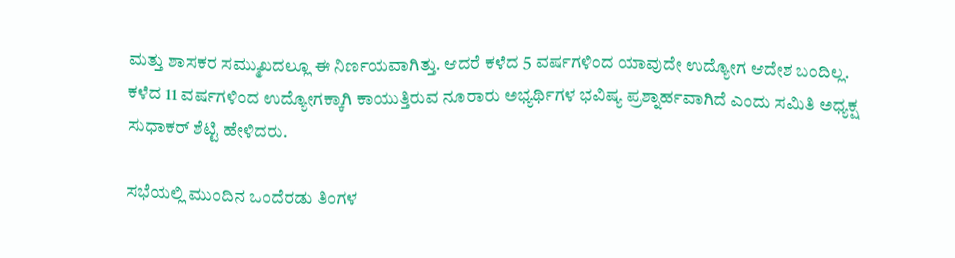ಮತ್ತು ಶಾಸಕರ ಸಮ್ಮುಖದಲ್ಲೂ ಈ ನಿರ್ಣಯವಾಗಿತ್ತು. ಆದರೆ ಕಳೆದ 5 ವರ್ಷಗಳಿಂದ ಯಾವುದೇ ಉದ್ಯೋಗ ಆದೇಶ ಬಂದಿಲ್ಲ. ಕಳೆದ 11 ವರ್ಷಗಳಿಂದ ಉದ್ಯೋಗಕ್ಕಾಗಿ ಕಾಯುತ್ತಿರುವ ನೂರಾರು ಅಭ್ಯರ್ಥಿಗಳ ಭವಿಷ್ಯ ಪ್ರಶ್ನಾರ್ಹವಾಗಿದೆ ಎಂದು ಸಮಿತಿ ಅಧ್ಯಕ್ಷ ಸುಧಾಕರ್ ಶೆಟ್ಟಿ ಹೇಳಿದರು.

ಸಭೆಯಲ್ಲಿ ಮುಂದಿನ ಒಂದೆರಡು ತಿಂಗಳ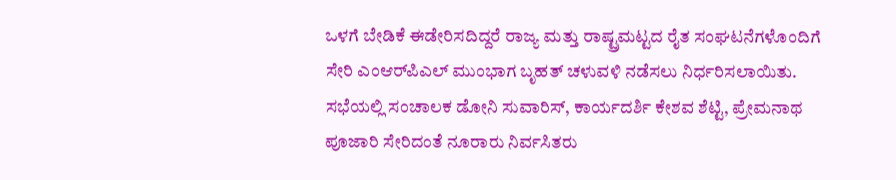ಒಳಗೆ ಬೇಡಿಕೆ ಈಡೇರಿಸದಿದ್ದರೆ ರಾಜ್ಯ ಮತ್ತು ರಾಷ್ಟ್ರಮಟ್ಟದ ರೈತ ಸಂಘಟನೆಗಳೊಂದಿಗೆ ಸೇರಿ ಎಂಆರ್‌ಪಿಎಲ್ ಮುಂಭಾಗ ಬೃಹತ್ ಚಳುವಳಿ ನಡೆಸಲು ನಿರ್ಧರಿಸಲಾಯಿತು. ಸಭೆಯಲ್ಲಿ ಸಂಚಾಲಕ ಡೋನಿ ಸುವಾರಿಸ್, ಕಾರ್ಯದರ್ಶಿ ಕೇಶವ ಶೆಟ್ಟಿ, ಪ್ರೇಮನಾಥ ಪೂಜಾರಿ ಸೇರಿದಂತೆ ನೂರಾರು ನಿರ್ವಸಿತರು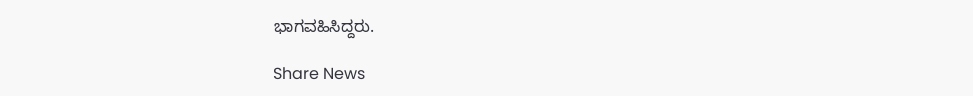ಭಾಗವಹಿಸಿದ್ದರು.

Share News